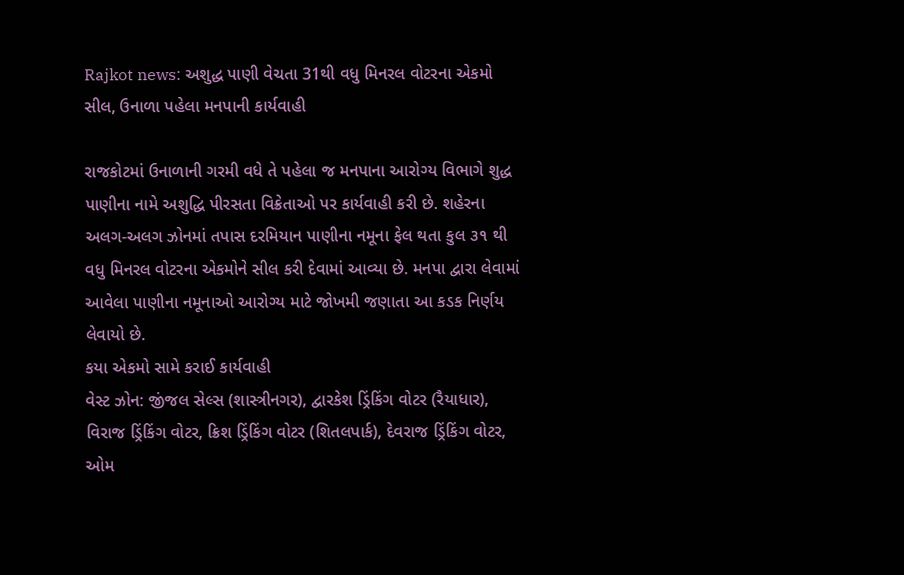Rajkot news: અશુદ્ધ પાણી વેચતા 31થી વધુ મિનરલ વોટરના એકમો સીલ, ઉનાળા પહેલા મનપાની કાર્યવાહી

રાજકોટમાં ઉનાળાની ગરમી વધે તે પહેલા જ મનપાના આરોગ્ય વિભાગે શુદ્ધ પાણીના નામે અશુદ્ધિ પીરસતા વિક્રેતાઓ પર કાર્યવાહી કરી છે. શહેરના અલગ-અલગ ઝોનમાં તપાસ દરમિયાન પાણીના નમૂના ફેલ થતા કુલ ૩૧ થી વધુ મિનરલ વોટરના એકમોને સીલ કરી દેવામાં આવ્યા છે. મનપા દ્વારા લેવામાં આવેલા પાણીના નમૂનાઓ આરોગ્ય માટે જોખમી જણાતા આ કડક નિર્ણય લેવાયો છે.
કયા એકમો સામે કરાઈ કાર્યવાહી
વેસ્ટ ઝોન: જીંજલ સેલ્સ (શાસ્ત્રીનગર), દ્વારકેશ ડ્રિંકિંગ વોટર (રૈયાધાર), વિરાજ ડ્રિંકિંગ વોટર, ક્રિશ ડ્રિંકિંગ વોટર (શિતલપાર્ક), દેવરાજ ડ્રિંકિંગ વોટર, ઓમ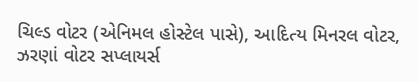ચિલ્ડ વોટર (એનિમલ હોસ્ટેલ પાસે), આદિત્ય મિનરલ વોટર, ઝરણાં વોટર સપ્લાયર્સ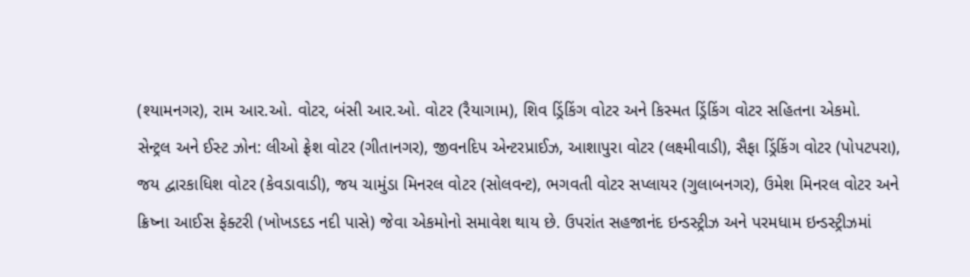(શ્યામનગર), રામ આર.ઓ. વોટર, બંસી આર.ઓ. વોટર (રૈયાગામ), શિવ ડ્રિંકિંગ વોટર અને કિસ્મત ડ્રિંકિંગ વોટર સહિતના એકમો.
સેન્ટ્રલ અને ઈસ્ટ ઝોન: લીઓ ફ્રેશ વોટર (ગીતાનગર), જીવનદિપ એન્ટરપ્રાઈઝ, આશાપુરા વોટર (લક્ષ્મીવાડી), સૈફા ડ્રિંકિંગ વોટર (પોપટપરા), જય દ્વારકાધિશ વોટર (કેવડાવાડી), જય ચામુંડા મિનરલ વોટર (સોલવન્ટ), ભગવતી વોટર સપ્લાયર (ગુલાબનગર), ઉમેશ મિનરલ વોટર અને ક્રિષ્ના આઈસ ફેક્ટરી (ખોખડદડ નદી પાસે) જેવા એકમોનો સમાવેશ થાય છે. ઉપરાંત સહજાનંદ ઇન્ડસ્ટ્રીઝ અને પરમધામ ઇન્ડસ્ટ્રીઝમાં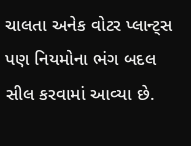ચાલતા અનેક વોટર પ્લાન્ટ્સ પણ નિયમોના ભંગ બદલ સીલ કરવામાં આવ્યા છે.